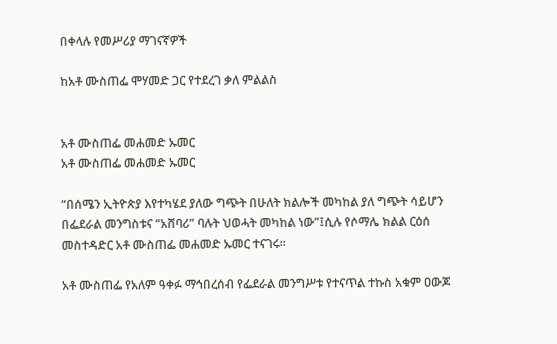በቀላሉ የመሥሪያ ማገናኛዎች

ከአቶ ሙስጠፌ ሞሃመድ ጋር የተደረገ ቃለ ምልልስ


አቶ ሙስጠፌ መሐመድ ኡመር
አቶ ሙስጠፌ መሐመድ ኡመር

“በሰሜን ኢትዮጵያ እየተካሄደ ያለው ግጭት በሁለት ክልሎች መካከል ያለ ግጭት ሳይሆን በፌደራል መንግስቱና “አሸባሪ” ባሉት ህወሓት መካከል ነው”፤ሲሉ የሶማሌ ክልል ርዕሰ መስተዳድር አቶ ሙስጠፌ መሐመድ ኡመር ተናገሩ።

አቶ ሙስጠፌ የአለም ዓቀፉ ማኅበረሰብ የፌደራል መንግሥቱ የተናጥል ተኩስ አቁም ዐውጆ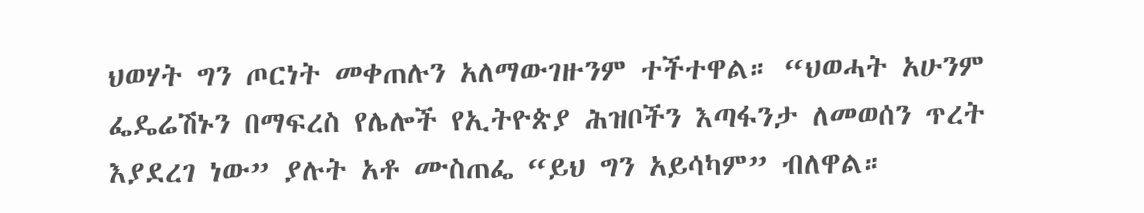ህወሃት ግን ጦርነት መቀጠሉን አለማውገዙንም ተችተዋል። “ህወሓት አሁንም ፌዴሬሽኑን በማፍረስ የሌሎች የኢትዮጵያ ሕዝቦችን እጣፋንታ ለመወሰን ጥረት እያደረገ ነው” ያሉት አቶ ሙስጠፌ “ይህ ግን አይሳካም” ብለዋል።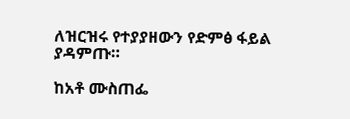ለዝርዝሩ የተያያዘውን የድምፅ ፋይል ያዳምጡ።

ከአቶ ሙስጠፌ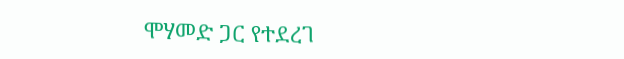ሞሃመድ ጋር የተደረገ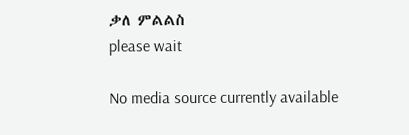ቃለ ምልልስ
please wait

No media source currently available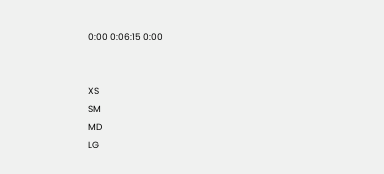0:00 0:06:15 0:00


XS
SM
MD
LG